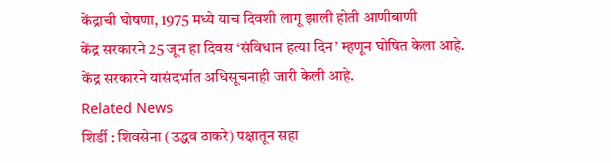केंद्राची घोषणा, 1975 मध्ये याच दिवशी लागू झाली होती आणीबाणी
केंद्र सरकारने 25 जून हा दिवस ‘संविधान हत्या दिन’ म्हणून घोषित केला आहे.
केंद्र सरकारने यासंदर्भात अधिसूचनाही जारी केली आहे.
Related News
शिर्डी : शिवसेना (उद्धव ठाकरे) पक्षातून सहा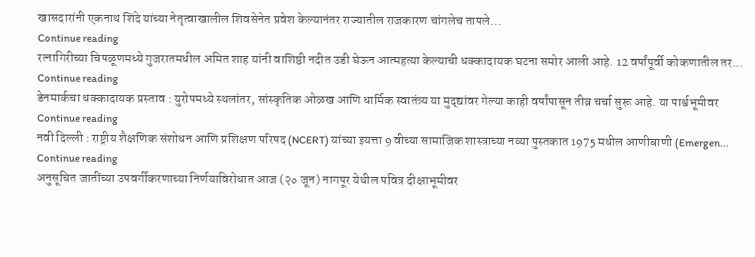खासदारांनी एकनाथ शिंदे यांच्या नेतृत्वाखालील शिवसेनेत प्रवेश केल्यानंतर राज्यातील राजकारण चांगलेच तापले...
Continue reading
रत्नागिरीच्या चिपळूणमध्ये गुजरातमधील अमित शाह यांनी वाशिष्ठी नदीत उडी घेऊन आत्महत्या केल्याची धक्कादायक घटना समोर आली आहे. 12 वर्षांपूर्वी कोकणातील तर...
Continue reading
डेनमार्कचा धक्कादायक प्रस्ताव : युरोपमध्ये स्थलांतर, सांस्कृतिक ओळख आणि धार्मिक स्वातंत्र्य या मुद्द्यांवर गेल्या काही वर्षांपासून तीव्र चर्चा सुरू आहे. या पार्श्वभूमीवर
Continue reading
नवी दिल्ली : राष्ट्रीय शैक्षणिक संशोधन आणि प्रशिक्षण परिषद (NCERT) यांच्या इयत्ता 9 वीच्या सामाजिक शास्त्राच्या नव्या पुस्तकात 1975 मधील आणीबाणी (Emergen...
Continue reading
अनुसूचित जातींच्या उपवर्गीकरणाच्या निर्णयाविरोधात आज (२० जून) नागपूर येथील पवित्र दीक्षाभूमीवर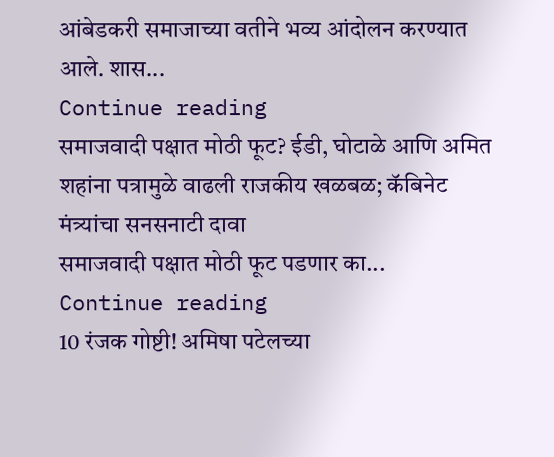आंबेडकरी समाजाच्या वतीने भव्य आंदोलन करण्यात आले. शास...
Continue reading
समाजवादी पक्षात मोठी फूट? ईडी, घोटाळे आणि अमित शहांना पत्रामुळे वाढली राजकीय खळबळ; कॅबिनेट मंत्र्यांचा सनसनाटी दावा
समाजवादी पक्षात मोठी फूट पडणार का...
Continue reading
10 रंजक गोष्टी! अमिषा पटेलच्या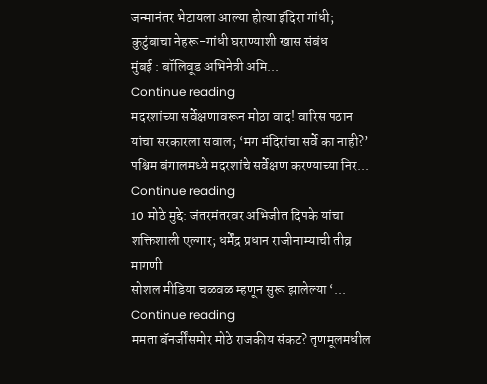जन्मानंतर भेटायला आल्या होत्या इंदिरा गांधी; कुटुंबाचा नेहरू-गांधी घराण्याशी खास संबंध
मुंबई : बॉलिवूड अभिनेत्री अमि...
Continue reading
मदरशांच्या सर्वेक्षणावरून मोठा वाद! वारिस पठान यांचा सरकारला सवाल; ‘मग मंदिरांचा सर्वे का नाही?’
पश्चिम बंगालमध्ये मदरशांचे सर्वेक्षण करण्याच्या निर...
Continue reading
10 मोठे मुद्दे: जंतरमंतरवर अभिजीत दिपके यांचा शक्तिशाली एल्गार; धर्मेंद्र प्रधान राजीनाम्याची तीव्र मागणी
सोशल मीडिया चळवळ म्हणून सुरू झालेल्या ‘...
Continue reading
ममता बॅनर्जींसमोर मोठे राजकीय संकट? तृणमूलमधील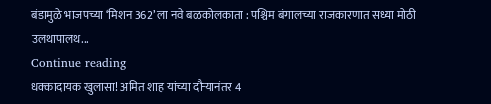बंडामुळे भाजपच्या ‘मिशन 362’ ला नवे बळकोलकाता : पश्चिम बंगालच्या राजकारणात सध्या मोठी उलथापालथ...
Continue reading
धक्कादायक खुलासा! अमित शाह यांच्या दौऱ्यानंतर 4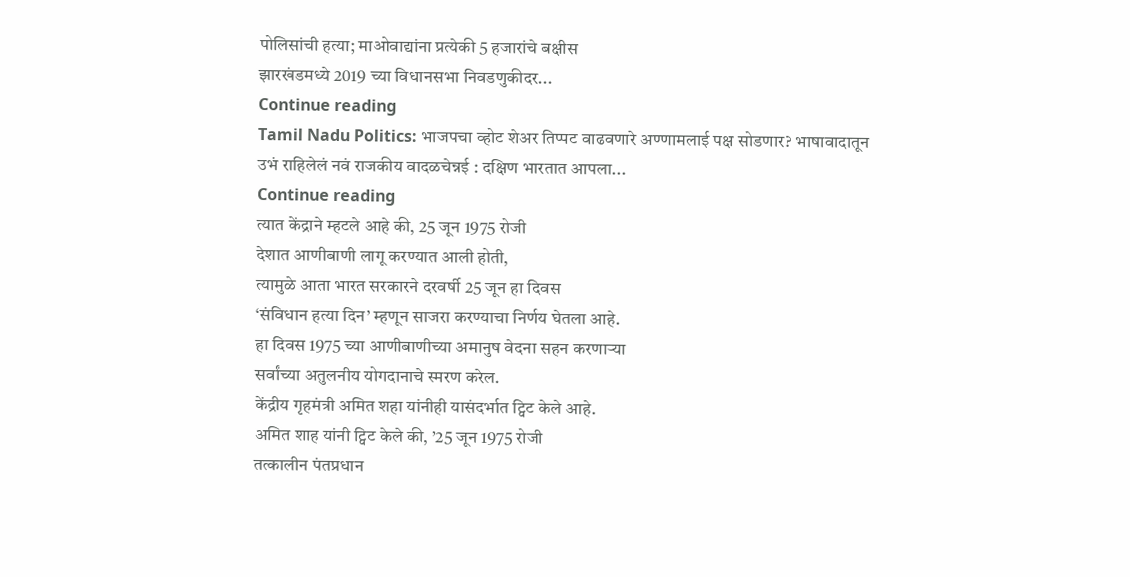पोलिसांची हत्या; माओवाद्यांना प्रत्येकी 5 हजारांचे बक्षीस
झारखंडमध्ये 2019 च्या विधानसभा निवडणुकीदर...
Continue reading
Tamil Nadu Politics: भाजपचा व्होट शेअर तिप्पट वाढवणारे अण्णामलाई पक्ष सोडणार? भाषावादातून उभं राहिलेलं नवं राजकीय वादळचेन्नई : दक्षिण भारतात आपला...
Continue reading
त्यात केंद्राने म्हटले आहे की, 25 जून 1975 रोजी
देशात आणीबाणी लागू करण्यात आली होती,
त्यामुळे आता भारत सरकारने दरवर्षी 25 जून हा दिवस
‘संविधान हत्या दिन’ म्हणून साजरा करण्याचा निर्णय घेतला आहे.
हा दिवस 1975 च्या आणीबाणीच्या अमानुष वेदना सहन करणाऱ्या
सर्वांच्या अतुलनीय योगदानाचे स्मरण करेल.
केंद्रीय गृहमंत्री अमित शहा यांनीही यासंदर्भात ट्विट केले आहे.
अमित शाह यांनी ट्विट केले की, ’25 जून 1975 रोजी
तत्कालीन पंतप्रधान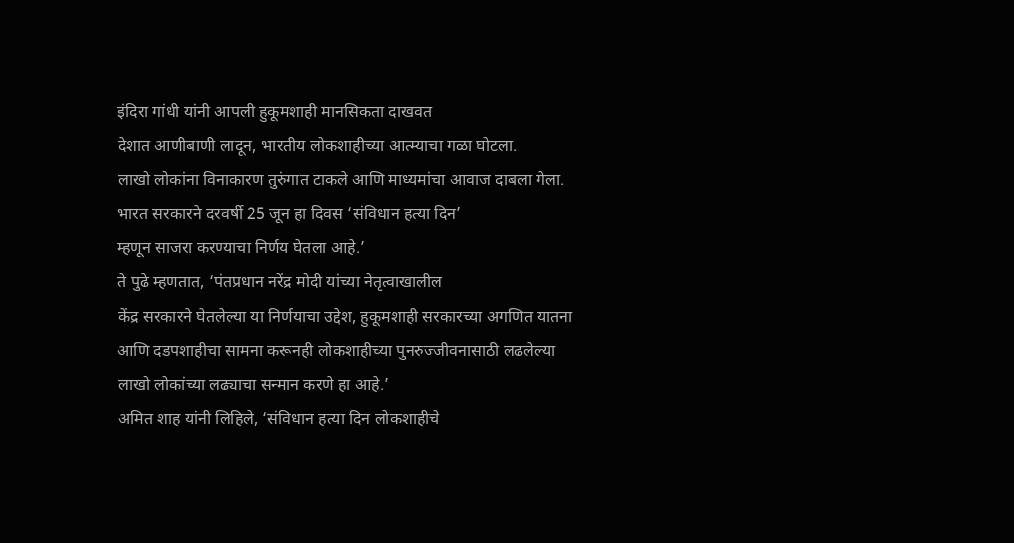इंदिरा गांधी यांनी आपली हुकूमशाही मानसिकता दाखवत
देशात आणीबाणी लादून, भारतीय लोकशाहीच्या आत्म्याचा गळा घोटला.
लाखो लोकांना विनाकारण तुरुंगात टाकले आणि माध्यमांचा आवाज दाबला गेला.
भारत सरकारने दरवर्षी 25 जून हा दिवस ‘संविधान हत्या दिन’
म्हणून साजरा करण्याचा निर्णय घेतला आहे.’
ते पुढे म्हणतात, ‘पंतप्रधान नरेंद्र मोदी यांच्या नेतृत्वाखालील
केंद्र सरकारने घेतलेल्या या निर्णयाचा उद्देश, हुकूमशाही सरकारच्या अगणित यातना
आणि दडपशाहीचा सामना करूनही लोकशाहीच्या पुनरुज्जीवनासाठी लढलेल्या
लाखो लोकांच्या लढ्याचा सन्मान करणे हा आहे.’
अमित शाह यांनी लिहिले, ‘संविधान हत्या दिन लोकशाहीचे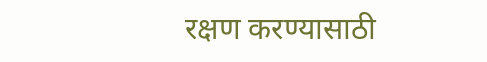रक्षण करण्यासाठी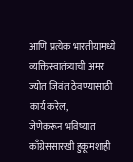आणि प्रत्येक भारतीयामध्ये व्यक्तिस्वातंत्र्याची अमर ज्योत जिवंत ठेवण्यासाठी कार्य करेल,
जेणेकरून भविष्यात काँग्रेससारखी हुकूमशाही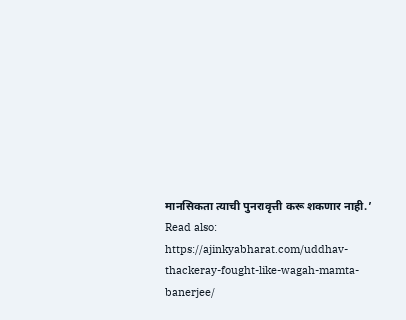मानसिकता त्याची पुनरावृत्ती करू शकणार नाही.’
Read also: https://ajinkyabharat.com/uddhav-thackeray-fought-like-wagah-mamta-banerjee/